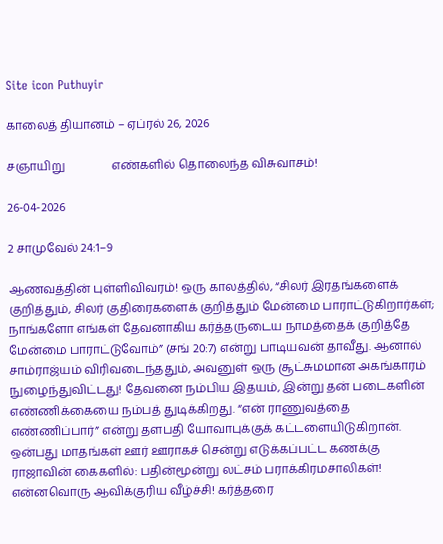Site icon Puthuyir

காலைத் தியானம் – ஏப்ரல் 26, 2026

சஞாயிறு                எண்களில் தொலைந்த விசுவாசம்!

26-04-2026

2 சாமுவேல் 24:1–9

ஆணவத்தின் புள்ளிவிவரம்! ஒரு காலத்தில், “சிலர் இரதங்களைக் குறித்தும், சிலர் குதிரைகளைக் குறித்தும் மேன்மை பாராட்டுகிறார்கள்; நாங்களோ எங்கள் தேவனாகிய கர்த்தருடைய நாமத்தைக் குறித்தே மேன்மை பாராட்டுவோம்” (சங் 20:7) என்று பாடியவன் தாவீது. ஆனால் சாம்ராஜ்யம் விரிவடைந்ததும், அவனுள் ஒரு சூட்சுமமான அகங்காரம் நுழைந்துவிட்டது! தேவனை நம்பிய இதயம், இன்று தன் படைகளின் எண்ணிக்கையை நம்பத் துடிக்கிறது. “என் ராணுவத்தை எண்ணிப்பார்” என்று தளபதி யோவாபுக்குக் கட்டளையிடுகிறான். ஒன்பது மாதங்கள் ஊர் ஊராகச் சென்று எடுக்கப்பட்ட கணக்கு ராஜாவின் கைகளில்: பதின்மூன்று லட்சம் பராக்கிரமசாலிகள்! என்னவொரு ஆவிக்குரிய வீழ்ச்சி! கர்த்தரை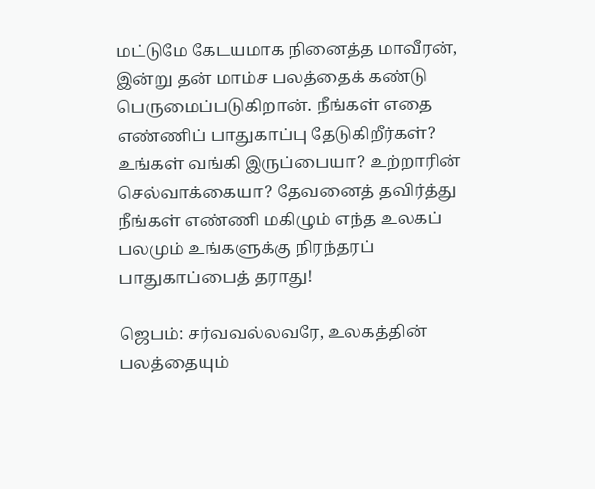மட்டுமே கேடயமாக நினைத்த மாவீரன், இன்று தன் மாம்ச பலத்தைக் கண்டு பெருமைப்படுகிறான். நீங்கள் எதை எண்ணிப் பாதுகாப்பு தேடுகிறீர்கள்? உங்கள் வங்கி இருப்பையா? உற்றாரின் செல்வாக்கையா? தேவனைத் தவிர்த்து நீங்கள் எண்ணி மகிழும் எந்த உலகப் பலமும் உங்களுக்கு நிரந்தரப் பாதுகாப்பைத் தராது!

ஜெபம்: சர்வவல்லவரே, உலகத்தின் பலத்தையும்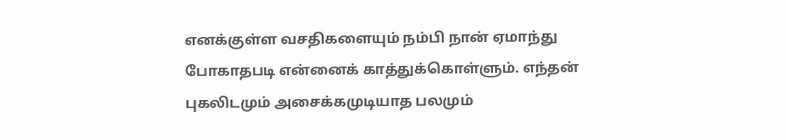எனக்குள்ள வசதிகளையும் நம்பி நான் ஏமாந்து போகாதபடி என்னைக் காத்துக்கொள்ளும். எந்தன் புகலிடமும் அசைக்கமுடியாத பலமும்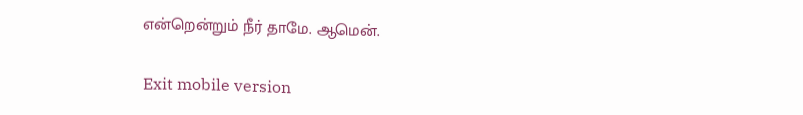என்றென்றும் நீர் தாமே. ஆமென்.

Exit mobile version